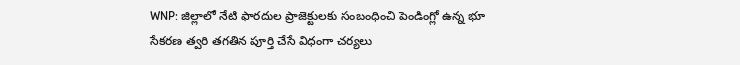WNP: జిల్లాలో నేటి ఫారదుల ప్రాజెక్టులకు సంబంధించి పెండింగ్లో ఉన్న భూ సేకరణ త్వరి తగతిన పూర్తి చేసే విధంగా చర్యలు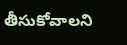తీసుకోవాలని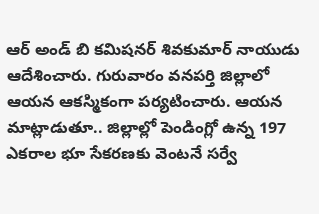ఆర్ అండ్ బి కమిషనర్ శివకుమార్ నాయుడు ఆదేశించారు. గురువారం వనపర్తి జిల్లాలో ఆయన ఆకస్మికంగా పర్యటించారు. ఆయన మాట్లాడుతూ.. జిల్లాల్లో పెండింగ్లో ఉన్న 197 ఎకరాల భూ సేకరణకు వెంటనే సర్వే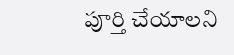పూర్తి చేయాలని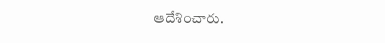ఆదేశించారు.